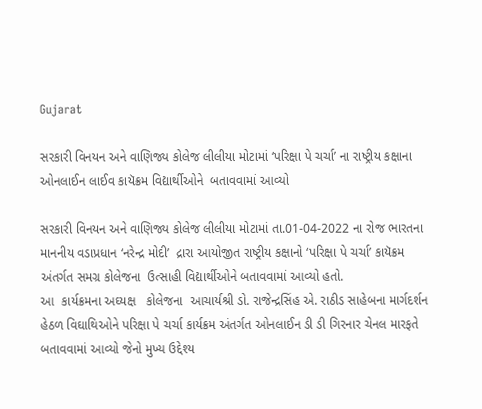Gujarat

સરકારી વિનયન અને વાણિજ્ય કોલેજ લીલીયા મોટામાં ‘પરિક્ષા પે ચર્ચા’ ના રાષ્ટ્રીય કક્ષાના ઓનલાઈન લાઈવ કાયૅક્રમ વિદ્યાર્થીઓને  બતાવવામાં આવ્યો

સરકારી વિનયન અને વાણિજ્ય કોલેજ લીલીયા મોટામાં તા.01-04-2022 ના રોજ ભારતના માનનીય વડાપ્રધાન ‘નરેન્દ્ર મોદી’  દ્રારા આયોજીત રાષ્ટ્રીય કક્ષાનો ‘પરિક્ષા પે ચર્ચા’ કાયૅક્રમ અંતર્ગત સમગ્ર કોલેજના  ઉત્સાહી વિદ્યાર્થીઓને બતાવવામાં આવ્યો હતો.
આ  કાર્યક્રમના અઘ્યક્ષ   કોલેજના  આચાર્યશ્રી ડો. રાજેન્દ્રસિંહ એ. રાઠીડ સાહેબના માર્ગદર્શન હેઠળ વિઘાથિઓને પરિક્ષા પે ચર્ચા કાર્યક્રમ અંતર્ગત ઓનલાઈન ડી ડી ગિરનાર ચેનલ મારફતે બતાવવામાં આવ્યો જેનો મુખ્ય ઉદ્દેશ્ય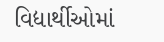વિદ્યાર્થીઓમાં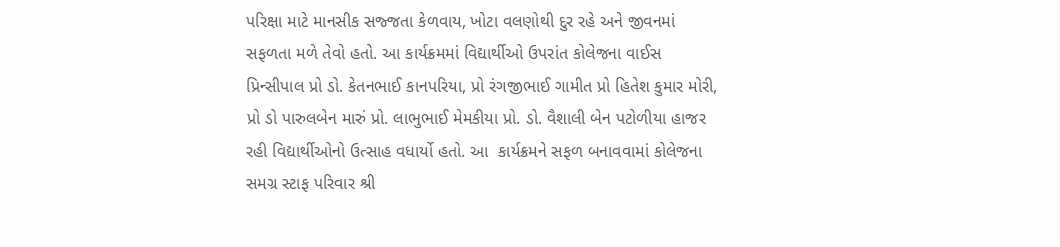પરિક્ષા માટે માનસીક સજ્જતા કેળવાય, ખોટા વલણોથી દુર રહે અને જીવનમાં સફળતા મળે તેવો હતો. આ કાર્યક્રમમાં વિદ્યાર્થીઓ ઉપરાંત કોલેજના વાઈસ પ્રિન્સીપાલ પ્રો ડો. કેતનભાઈ કાનપરિયા, પ્રો રંગજીભાઈ ગામીત પ્રો હિતેશ કુમાર મોરી, પ્રો ડો પારુલબેન મારું પ્રો. લાભુભાઈ મેમકીયા પ્રો. ડો. વૈશાલી બેન પટોળીયા હાજર રહી વિદ્યાર્થીઓનો ઉત્સાહ વધાર્યો હતો. આ  કાર્યક્રમને સફળ બનાવવામાં કોલેજના સમગ્ર સ્ટાફ પરિવાર શ્રી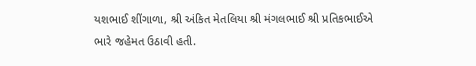યશભાઈ શીંગાળા, શ્રી અંકિત મેતલિયા શ્રી મંગલભાઈ શ્રી પ્રતિકભાઈએ ભારે જહેમત ઉઠાવી હતી.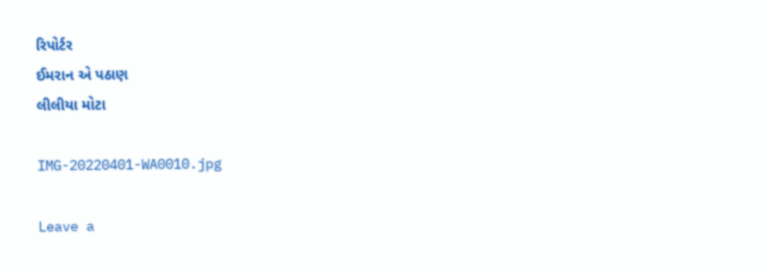રિપોર્ટર
ઈમરાન એ પઠાણ
લીલીયા મોટા

IMG-20220401-WA0010.jpg

Leave a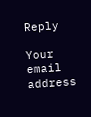Reply

Your email address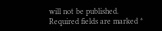will not be published. Required fields are marked *